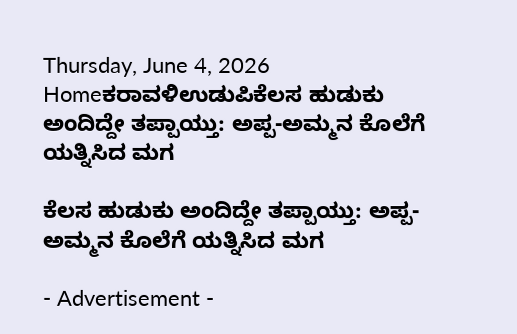Thursday, June 4, 2026
Homeಕರಾವಳಿಉಡುಪಿಕೆಲಸ ಹುಡುಕು ಅಂದಿದ್ದೇ ತಪ್ಪಾಯ್ತು: ಅಪ್ಪ-ಅಮ್ಮನ ಕೊಲೆಗೆ ಯತ್ನಿಸಿದ ಮಗ

ಕೆಲಸ ಹುಡುಕು ಅಂದಿದ್ದೇ ತಪ್ಪಾಯ್ತು: ಅಪ್ಪ-ಅಮ್ಮನ ಕೊಲೆಗೆ ಯತ್ನಿಸಿದ ಮಗ

- Advertisement -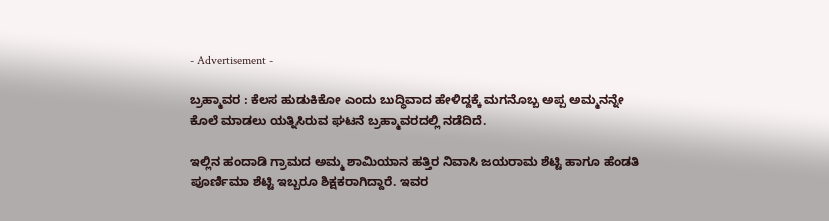- Advertisement -

ಬ್ರಹ್ಮಾವರ : ಕೆಲಸ ಹುಡುಕಿಕೋ ಎಂದು ಬುದ್ಧಿವಾದ ಹೇಳಿದ್ದಕ್ಕೆ ಮಗನೊಬ್ಬ ಅಪ್ಪ ಅಮ್ಮನನ್ನೇ ಕೊಲೆ ಮಾಡಲು ಯತ್ನಿಸಿರುವ ಘಟನೆ ಬ್ರಹ್ಮಾವರದಲ್ಲಿ ನಡೆದಿದೆ.

ಇಲ್ಲಿನ ಹಂದಾಡಿ ಗ್ರಾಮದ ಅಮ್ಮ ಶಾಮಿಯಾನ ಹತ್ತಿರ ನಿವಾಸಿ ಜಯರಾಮ ಶೆಟ್ಟಿ ಹಾಗೂ ಹೆಂಡತಿ ಪೂರ್ಣಿಮಾ ಶೆಟ್ಟಿ ಇಬ್ಬರೂ ಶಿಕ್ಷಕರಾಗಿದ್ದಾರೆ. ಇವರ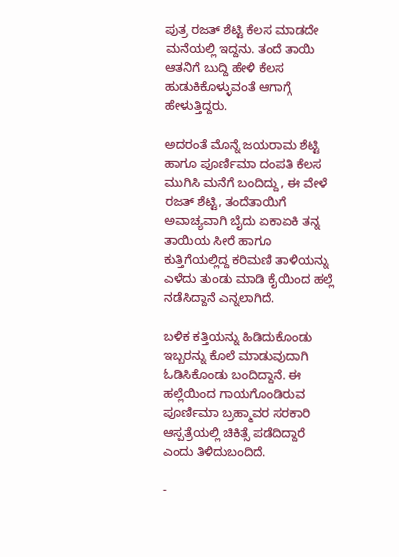ಪುತ್ರ ರಜತ್ ಶೆಟ್ಟಿ ಕೆಲಸ ಮಾಡದೇ ಮನೆಯಲ್ಲಿ ಇದ್ದನು. ತಂದೆ ತಾಯಿ ಆತನಿಗೆ ಬುದ್ದಿ ಹೇಳಿ ಕೆಲಸ ಹುಡುಕಿಕೊಳ್ಳುವಂತೆ ಆಗಾಗ್ಗೆ ಹೇಳುತ್ತಿದ್ದರು.

ಅದರಂತೆ ಮೊನ್ನೆ ಜಯರಾಮ ಶೆಟ್ಟಿ ಹಾಗೂ ಪೂರ್ಣಿಮಾ ದಂಪತಿ ಕೆಲಸ ಮುಗಿಸಿ ಮನೆಗೆ ಬಂದಿದ್ದು, ಈ ವೇಳೆ ರಜತ್ ಶೆಟ್ಟಿ, ತಂದೆತಾಯಿಗೆ ಅವಾಚ್ಯವಾಗಿ ಬೈದು ಏಕಾಏಕಿ ತನ್ನ ತಾಯಿಯ ಸೀರೆ ಹಾಗೂ ಕುತ್ತಿಗೆಯಲ್ಲಿದ್ದ ಕರಿಮಣಿ ತಾಳಿಯನ್ನು ಎಳೆದು ತುಂಡು ಮಾಡಿ ಕೈಯಿಂದ ಹಲ್ಲೆ ನಡೆಸಿದ್ದಾನೆ ಎನ್ನಲಾಗಿದೆ.

ಬಳಿಕ ಕತ್ತಿಯನ್ನು ಹಿಡಿದುಕೊಂಡು ಇಬ್ಬರನ್ನು ಕೊಲೆ ಮಾಡುವುದಾಗಿ ಓಡಿಸಿಕೊಂಡು ಬಂದಿದ್ದಾನೆ. ಈ ಹಲ್ಲೆಯಿಂದ ಗಾಯಗೊಂಡಿರುವ ಪೂರ್ಣಿಮಾ ಬ್ರಹ್ಮಾವರ ಸರಕಾರಿ ಆಸ್ಪತ್ರೆಯಲ್ಲಿ ಚಿಕಿತ್ಸೆ ಪಡೆದಿದ್ದಾರೆ ಎಂದು ತಿಳಿದುಬಂದಿದೆ.

-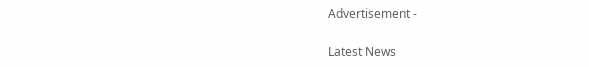Advertisement -

Latest News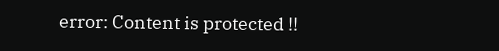error: Content is protected !!